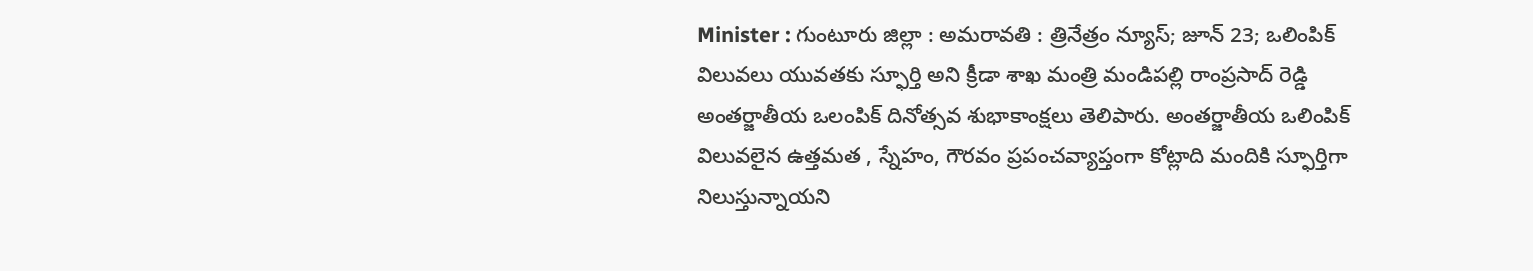Minister : గుంటూరు జిల్లా : అమరావతి : త్రినేత్రం న్యూస్; జూన్ 23; ఒలింపిక్ విలువలు యువతకు స్ఫూర్తి అని క్రీడా శాఖ మంత్రి మండిపల్లి రాంప్రసాద్ రెడ్డి అంతర్జాతీయ ఒలంపిక్ దినోత్సవ శుభాకాంక్షలు తెలిపారు. అంతర్జాతీయ ఒలింపిక్ విలువలైన ఉత్తమత , స్నేహం, గౌరవం ప్రపంచవ్యాప్తంగా కోట్లాది మందికి స్ఫూర్తిగా నిలుస్తున్నాయని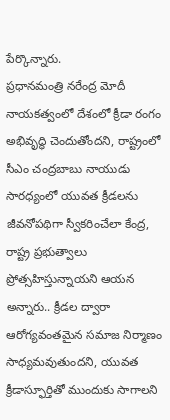పేర్కొన్నారు.
ప్రధానమంత్రి నరేంద్ర మోదీ నాయకత్వంలో దేశంలో క్రీడా రంగం అభివృద్ధి చెందుతోందని, రాష్ట్రంలో సీఎం చంద్రబాబు నాయుడు సారధ్యంలో యువత క్రీడలను జీవనోపథిగా స్వీకరించేలా కేంద్ర, రాష్ట్ర ప్రభుత్వాలు ప్రోత్సహిస్తున్నాయని ఆయన అన్నారు.. క్రీడల ద్వారా ఆరోగ్యవంతమైన సమాజ నిర్మాణం సాధ్యమవుతుందని, యువత క్రీడాస్ఫూర్తితో ముందుకు సాగాలని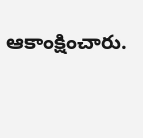ఆకాంక్షించారు.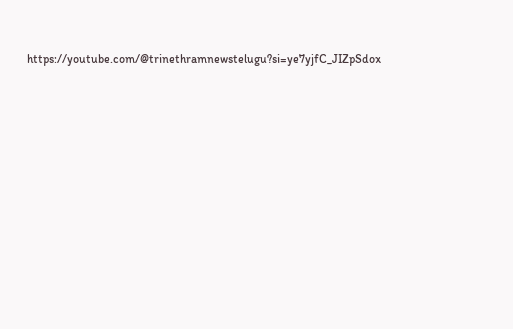https://youtube.com/@trinethramnewstelugu?si=ye7yjfC_JIZpSdox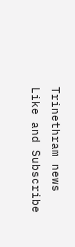Trinethram news
Like and Subscribe